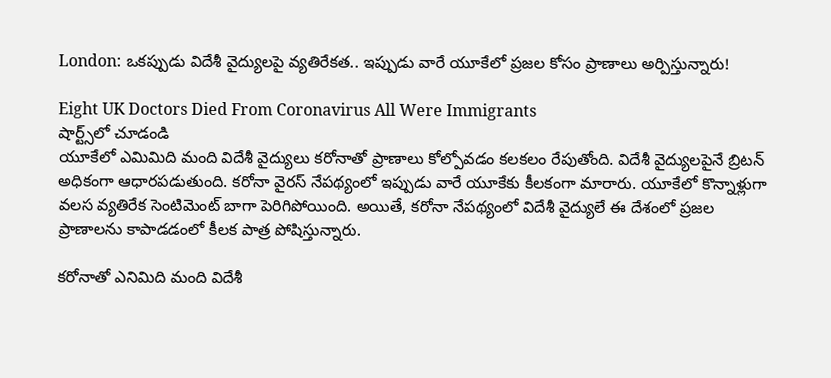London: ఒకప్పుడు విదేశీ వైద్యులపై వ్యతిరేకత.. ఇప్పుడు వారే యూకేలో ప్రజల కోసం ప్రాణాలు అర్పిస్తున్నారు!

Eight UK Doctors Died From Coronavirus All Were Immigrants
షార్ట్స్‌లో చూడండి
యూకేలో ఎమిమిది మంది విదేశీ వైద్యులు కరోనాతో ప్రాణాలు కోల్పోవడం కలకలం రేపుతోంది. విదేశీ వైద్యులపైనే బ్రిటన్‌ అధికంగా ఆధారపడుతుంది. కరోనా వైరస్‌ నేపథ్యంలో ఇప్పుడు వారే యూకేకు కీలకంగా మారారు. యూకేలో కొన్నాళ్లుగా వలస వ్యతిరేక సెంటిమెంట్‌ బాగా పెరిగిపోయింది. అయితే, కరోనా నేపథ్యంలో విదేశీ వైద్యులే ఈ దేశంలో ప్రజల ప్రాణాలను కాపాడడంలో కీలక పాత్ర పోషిస్తున్నారు.

కరోనాతో ఎనిమిది మంది విదేశీ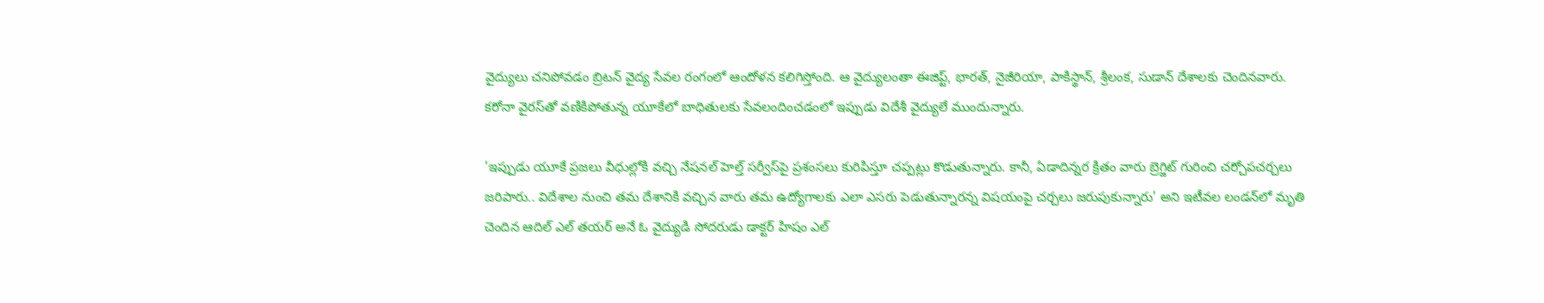వైద్యులు చనిపోవడం బ్రిటన్‌ వైద్య సేవల రంగంలో ఆందోళన కలిగిస్తోంది. ఆ వైద్యులంతా ఈజిప్ట్, భారత్, నైజీరియా, పాకిస్థాన్‌, శ్రీలంక, సుడాన్‌ దేశాలకు చెందినవారు. కరోనా వైరస్‌తో వణికిపోతున్న యూకేలో బాధితులకు సేవలందించడంలో ఇప్పుడు విదేశీ వైద్యులే ముందున్నారు.

'ఇప్పుడు యూకే ప్రజలు వీధుల్లోకి వచ్చి నేషనల్ హెల్త్ సర్వీస్‌పై ప్రశంసలు కురిపిస్తూ చప్పట్లు కొడుతున్నారు. కానీ, ఏడాదిన్నర క్రితం వారు బ్రెగ్జిట్‌ గురించి చర్చోపచర్చలు జరిపారు.. విదేశాల నుంచి తమ దేశానికి వచ్చిన వారు తమ ఉద్యోగాలకు ఎలా ఎసరు పెడుతున్నారన్న విషయంపై చర్చలు జరుపుకున్నారు' అని ఇటీవల లండన్‌లో మృతి చెందిన ఆదిల్ ఎల్ తయర్ అనే ఓ వైద్యుడి సోదరుడు డాక్టర్‌ హిషం ఎల్‌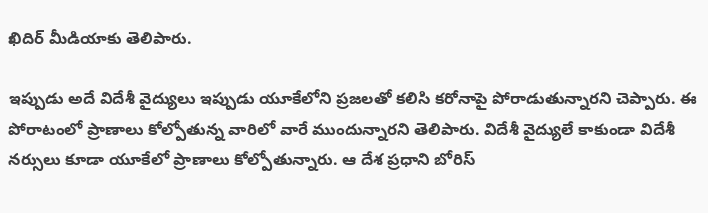ఖిదిర్‌ మీడియాకు తెలిపారు.

ఇప్పుడు అదే విదేశీ వైద్యులు ఇప్పుడు యూకేలోని ప్రజలతో కలిసి కరోనాపై పోరాడుతున్నారని చెప్పారు. ఈ పోరాటంలో ప్రాణాలు కోల్పోతున్న వారిలో వారే ముందున్నారని తెలిపారు. విదేశీ వైద్యులే కాకుండా విదేశీ నర్సులు కూడా యూకేలో ప్రాణాలు కోల్పోతున్నారు. ఆ దేశ ప్రధాని బోరిస్‌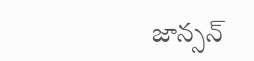జాన్సన్‌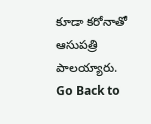కూడా కరోనాతో ఆసుపత్రి పాలయ్యారు.
Go Back to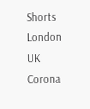Shorts
London
UK
Corona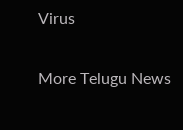Virus

More Telugu News